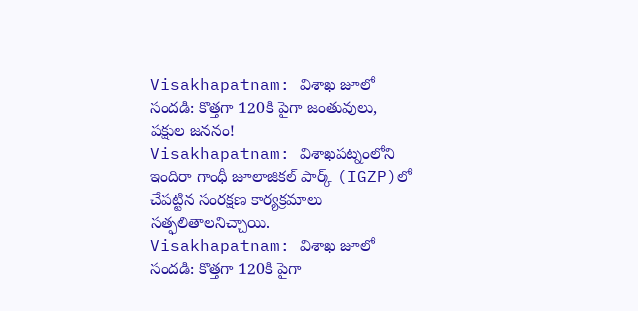Visakhapatnam: విశాఖ జూలో సందడి: కొత్తగా 120కి పైగా జంతువులు, పక్షుల జననం!
Visakhapatnam: విశాఖపట్నంలోని ఇందిరా గాంధీ జూలాజికల్ పార్క్ (IGZP)లో చేపట్టిన సంరక్షణ కార్యక్రమాలు సత్ఫలితాలనిచ్చాయి.
Visakhapatnam: విశాఖ జూలో సందడి: కొత్తగా 120కి పైగా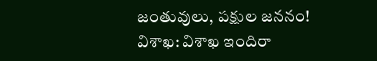జంతువులు, పక్షుల జననం!
విశాఖ: విశాఖ ఇందిరా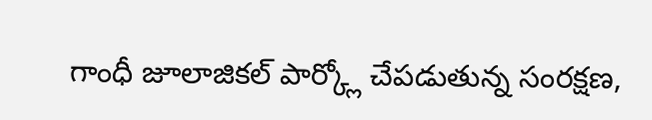గాంధీ జూలాజికల్ పార్క్లో చేపడుతున్న సంరక్షణ,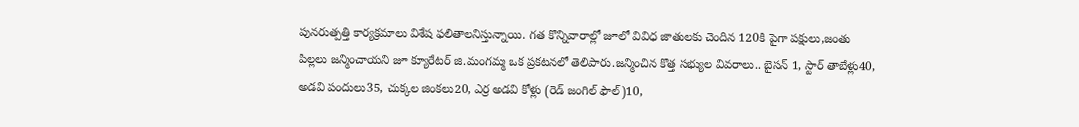పునరుత్పత్తి కార్యక్రమాలు విశేష ఫలితాలనిస్తున్నాయి. గత కొన్నివారాల్లో జూలో వివిధ జాతులకు చెందిన 120కి పైగా పక్షులు,జంతు పిల్లలు జన్మించాయని జూ క్యూరేటర్ జి.మంగమ్మ ఒక ప్రకటనలో తెలిపారు.జన్మించిన కొత్త సభ్యుల వివరాలు.. బైసన్ 1, స్టార్ తాబేళ్లు40, అడవి పందులు35, చుక్కల జింకలు20, ఎర్ర అడవి కోళ్లు (రెడ్ జంగిల్ ఫౌల్)10,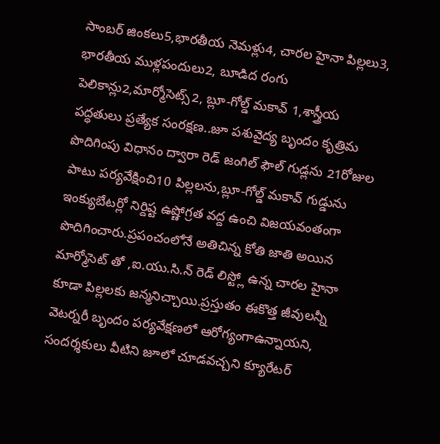సాంబర్ జింకలు5,భారతీయ నెమళ్లు4, చారల హైనా పిల్లలు3, భారతీయ ముళ్లపందులు2, బూడిద రంగు పెలికాన్లు2,మార్మోసెట్స్2, బ్లూ-గోల్డ్ మకావ్ 1,శాస్త్రీయ పద్ధతులు ప్రత్యేక సంరక్షణ..జూ పశువైద్య బృందం కృత్రిమ పొదిగింపు విధానం ద్వారా రెడ్ జంగిల్ ఫౌల్ గుడ్లను 21రోజుల పాటు పర్యవేక్షించి10 పిల్లలను,బ్లూ-గోల్డ్ మకావ్ గుడ్డును ఇంక్యుబేటర్లో నిర్దిష్ట ఉష్ణోగ్రత వద్ద ఉంచి విజయవంతంగా పొదిగించారు.ప్రపంచంలోనే అతిచిన్న కోతి జాతి అయిన మార్మోసెట్ తో ,ఐ.యు.సి.న్ రెడ్ లిస్ట్లో ఉన్న చారల హైనా కూడా పిల్లలకు జన్మనిచ్చాయి.ప్రస్తుతం ఈకొత్త జీవులన్నీ వెటర్నరీ బృందం పర్యవేక్షణలో ఆరోగ్యంగాఉన్నాయని, సందర్శకులు వీటిని జూలో చూడవచ్చని క్యూరేటర్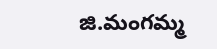జి.మంగమ్మ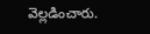వెల్లడించారు.